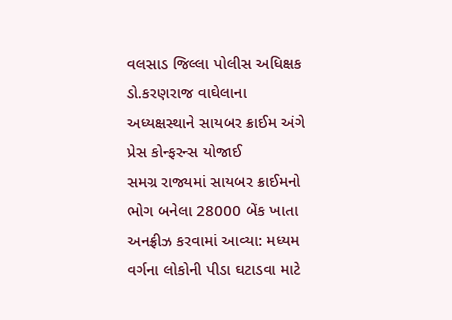વલસાડ જિલ્લા પોલીસ અધિક્ષક ડો.કરણરાજ વાઘેલાના અધ્યક્ષસ્થાને સાયબર ક્રાઈમ અંગે પ્રેસ કોન્ફરન્સ યોજાઈ
સમગ્ર રાજ્યમાં સાયબર ક્રાઈમનો ભોગ બનેલા 28000 બેંક ખાતા અનફ્રીઝ કરવામાં આવ્યા: મધ્યમ વર્ગના લોકોની પીડા ઘટાડવા માટે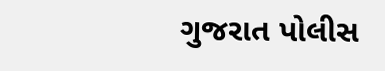ગુજરાત પોલીસ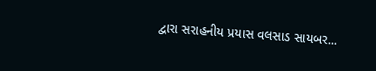દ્વારા સરાહનીય પ્રયાસ વલસાડ સાયબર...